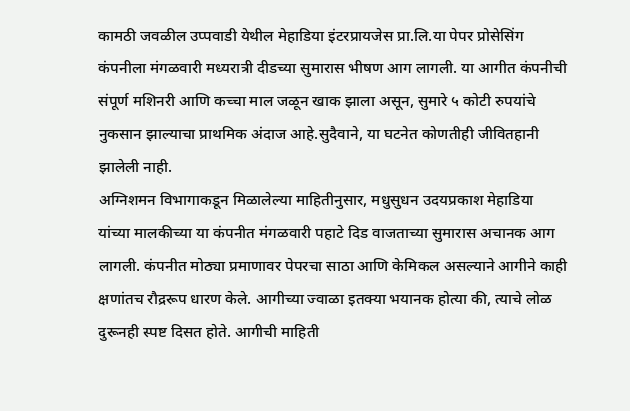कामठी जवळील उप्पवाडी येथील मेहाडिया इंटरप्रायजेस प्रा.लि.या पेपर प्रोसेसिंग कंपनीला मंगळवारी मध्यरात्री दीडच्या सुमारास भीषण आग लागली. या आगीत कंपनीची संपूर्ण मशिनरी आणि कच्चा माल जळून खाक झाला असून, सुमारे ५ कोटी रुपयांचे नुकसान झाल्याचा प्राथमिक अंदाज आहे.सुदैवाने, या घटनेत कोणतीही जीवितहानी झालेली नाही.
अग्निशमन विभागाकडून मिळालेल्या माहितीनुसार, मधुसुधन उदयप्रकाश मेहाडिया यांच्या मालकीच्या या कंपनीत मंगळवारी पहाटे दिड वाजताच्या सुमारास अचानक आग लागली. कंपनीत मोठ्या प्रमाणावर पेपरचा साठा आणि केमिकल असल्याने आगीने काही क्षणांतच रौद्ररूप धारण केले. आगीच्या ज्वाळा इतक्या भयानक होत्या की, त्याचे लोळ दुरूनही स्पष्ट दिसत होते. आगीची माहिती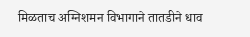मिळताच अग्निशमन विभागाने तातडीने धाव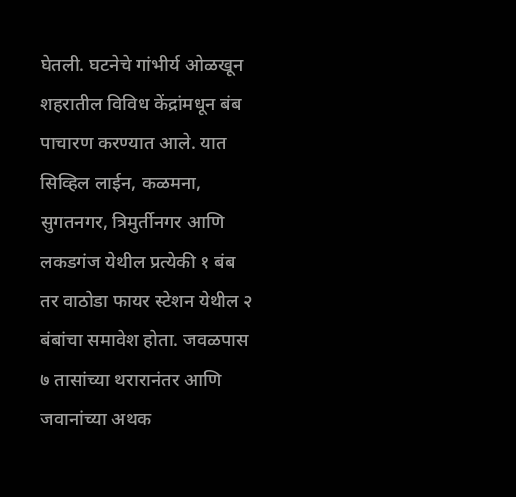घेतली. घटनेचे गांभीर्य ओळखून शहरातील विविध केंद्रांमधून बंब पाचारण करण्यात आले. यात सिव्हिल लाईन, कळमना, सुगतनगर, त्रिमुर्तीनगर आणि लकडगंज येथील प्रत्येकी १ बंब तर वाठोडा फायर स्टेशन येथील २ बंबांचा समावेश होता. जवळपास ७ तासांच्या थरारानंतर आणि जवानांच्या अथक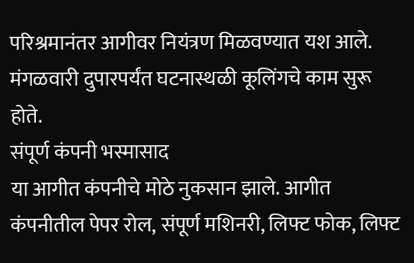परिश्रमानंतर आगीवर नियंत्रण मिळवण्यात यश आले. मंगळवारी दुपारपर्यंत घटनास्थळी कूलिंगचे काम सुरू होते.
संपूर्ण कंपनी भस्मासाद
या आगीत कंपनीचे मोठे नुकसान झाले. आगीत कंपनीतील पेपर रोल, संपूर्ण मशिनरी, लिफ्ट फोक, लिफ्ट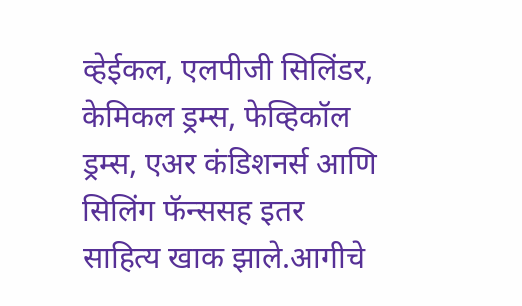व्हेईकल, एलपीजी सिलिंडर, केमिकल ड्रम्स, फेव्हिकॉल ड्रम्स, एअर कंडिशनर्स आणि सिलिंग फॅन्ससह इतर साहित्य खाक झाले.आगीचे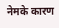नेमके कारण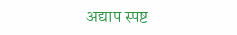अद्याप स्पष्ट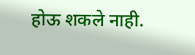होऊ शकले नाही.